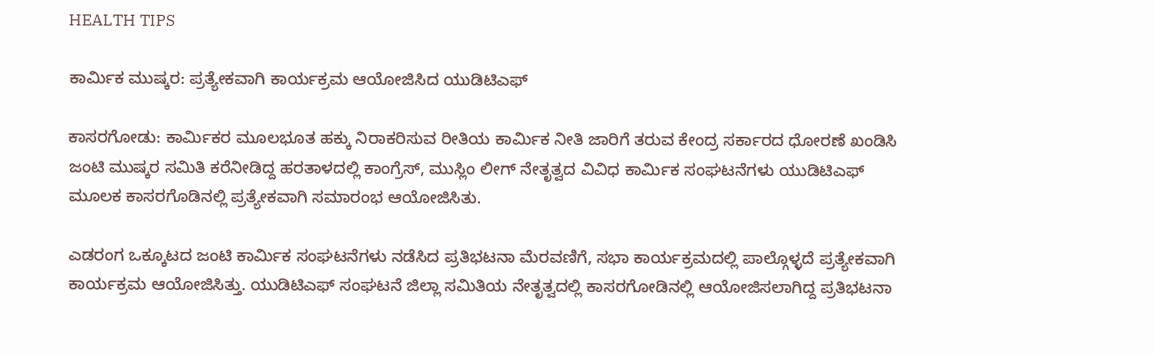HEALTH TIPS

ಕಾರ್ಮಿಕ ಮುಷ್ಕರ: ಪ್ರತ್ಯೇಕವಾಗಿ ಕಾರ್ಯಕ್ರಮ ಆಯೋಜಿಸಿದ ಯುಡಿಟಿಎಫ್

ಕಾಸರಗೋಡು: ಕಾರ್ಮಿಕರ ಮೂಲಭೂತ ಹಕ್ಕು ನಿರಾಕರಿಸುವ ರೀತಿಯ ಕಾರ್ಮಿಕ ನೀತಿ ಜಾರಿಗೆ ತರುವ ಕೇಂದ್ರ ಸರ್ಕಾರದ ಧೋರಣೆ ಖಂಡಿಸಿ ಜಂಟಿ ಮುಷ್ಕರ ಸಮಿತಿ ಕರೆನೀಡಿದ್ದ ಹರತಾಳದಲ್ಲಿ ಕಾಂಗ್ರೆಸ್, ಮುಸ್ಲಿಂ ಲೀಗ್ ನೇತೃತ್ವದ ವಿವಿಧ ಕಾರ್ಮಿಕ ಸಂಘಟನೆಗಳು ಯುಡಿಟಿಎಫ್  ಮೂಲಕ ಕಾಸರಗೊಡಿನಲ್ಲಿ ಪ್ರತ್ಯೇಕವಾಗಿ ಸಮಾರಂಭ ಆಯೋಜಿಸಿತು.

ಎಡರಂಗ ಒಕ್ಕೂಟದ ಜಂಟಿ ಕಾರ್ಮಿಕ ಸಂಘಟನೆಗಳು ನಡೆಸಿದ ಪ್ರತಿಭಟನಾ ಮೆರವಣಿಗೆ, ಸಭಾ ಕಾರ್ಯಕ್ರಮದಲ್ಲಿ ಪಾಲ್ಗೊಳ್ಳದೆ ಪ್ರತ್ಯೇಕವಾಗಿ ಕಾರ್ಯಕ್ರಮ ಆಯೋಜಿಸಿತ್ತು. ಯುಡಿಟಿಎಫ್ ಸಂಘಟನೆ ಜಿಲ್ಲಾ ಸಮಿತಿಯ ನೇತೃತ್ವದಲ್ಲಿ ಕಾಸರಗೋಡಿನಲ್ಲಿ ಆಯೋಜಿಸಲಾಗಿದ್ದ ಪ್ರತಿಭಟನಾ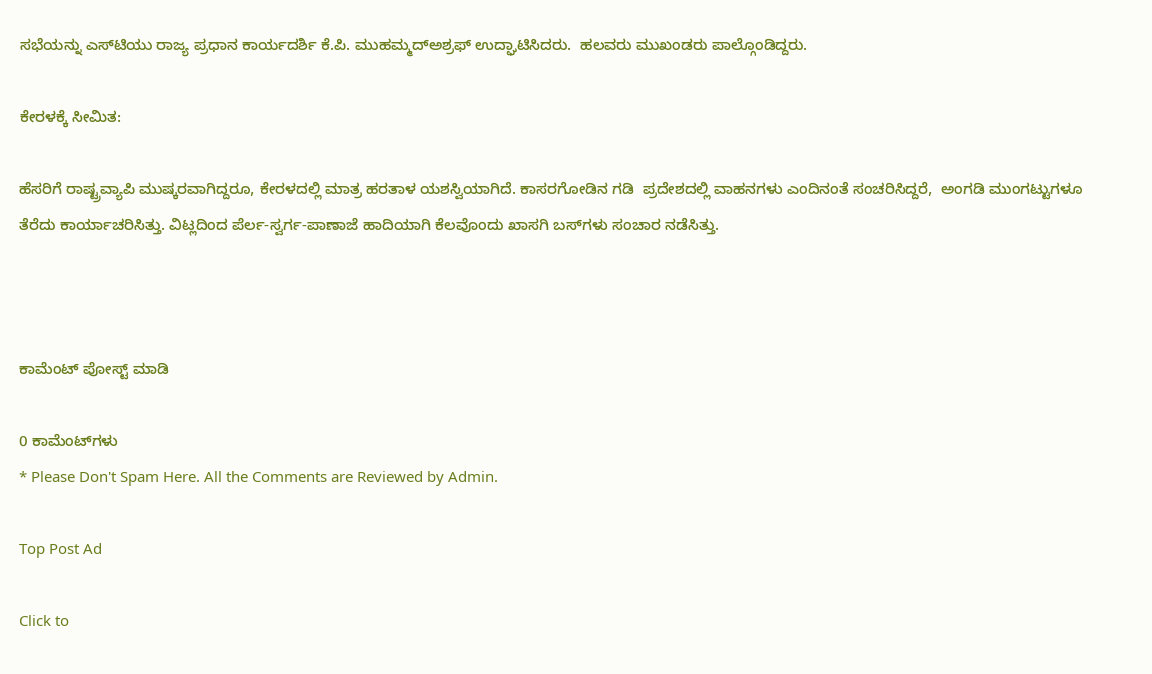ಸಭೆಯನ್ನು ಎಸ್‍ಟಿಯು ರಾಜ್ಯ ಪ್ರಧಾನ ಕಾರ್ಯದರ್ಶಿ ಕೆ.ಪಿ. ಮುಹಮ್ಮದ್‍ಅಶ್ರಫ್ ಉದ್ಘಾಟಿಸಿದರು.  ಹಲವರು ಮುಖಂಡರು ಪಾಲ್ಗೊಂಡಿದ್ದರು.

ಕೇರಳಕ್ಕೆ ಸೀಮಿತ:

ಹೆಸರಿಗೆ ರಾಷ್ಟ್ರವ್ಯಾಪಿ ಮುಷ್ಕರವಾಗಿದ್ದರೂ, ಕೇರಳದಲ್ಲಿ ಮಾತ್ರ ಹರತಾಳ ಯಶಸ್ವಿಯಾಗಿದೆ. ಕಾಸರಗೋಡಿನ ಗಡಿ  ಪ್ರದೇಶದಲ್ಲಿ ವಾಹನಗಳು ಎಂದಿನಂತೆ ಸಂಚರಿಸಿದ್ದರೆ,  ಅಂಗಡಿ ಮುಂಗಟ್ಟುಗಳೂ ತೆರೆದು ಕಾರ್ಯಾಚರಿಸಿತ್ತು. ವಿಟ್ಲದಿಂದ ಪೆರ್ಲ-ಸ್ವರ್ಗ-ಪಾಣಾಜೆ ಹಾದಿಯಾಗಿ ಕೆಲವೊಂದು ಖಾಸಗಿ ಬಸ್‍ಗಳು ಸಂಚಾರ ನಡೆಸಿತ್ತು.



ಕಾಮೆಂಟ್‌‌ ಪೋಸ್ಟ್‌ ಮಾಡಿ

0 ಕಾಮೆಂಟ್‌ಗಳು
* Please Don't Spam Here. All the Comments are Reviewed by Admin.

Top Post Ad

Click to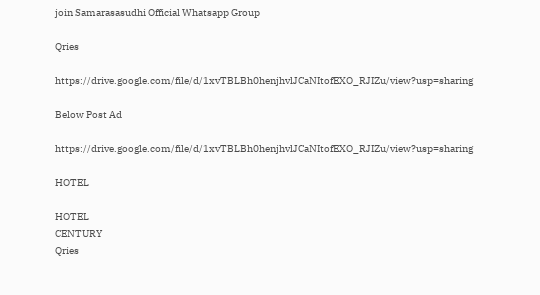join Samarasasudhi Official Whatsapp Group

Qries

https://drive.google.com/file/d/1xvTBLBh0henjhvlJCaNItofEXO_RJIZu/view?usp=sharing

Below Post Ad

https://drive.google.com/file/d/1xvTBLBh0henjhvlJCaNItofEXO_RJIZu/view?usp=sharing

HOTEL

HOTEL
CENTURY
Qries